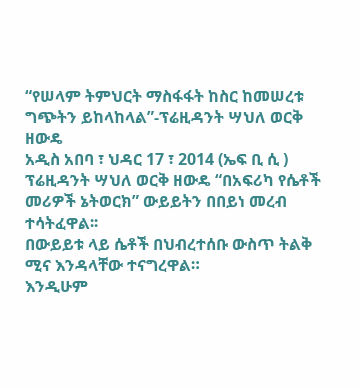“የሠላም ትምህርት ማስፋፋት ከስር ከመሠረቱ ግጭትን ይከላከላል”-ፕሬዚዳንት ሣህለ ወርቅ ዘውዴ
አዲስ አበባ ፣ ህዳር 17 ፣ 2014 (ኤፍ ቢ ሲ ) ፕሬዚዳንት ሣህለ ወርቅ ዘውዴ “በአፍሪካ የሴቶች መሪዎች ኔትወርክ” ውይይትን በበይነ መረብ ተሳትፈዋል፡፡
በውይይቱ ላይ ሴቶች በህብረተሰቡ ውስጥ ትልቅ ሚና እንዳላቸው ተናግረዋል።
እንዲሁም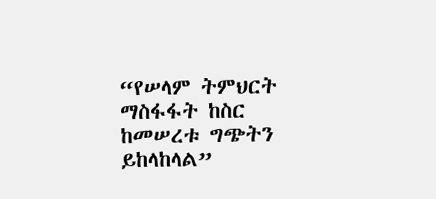“የሠላም ትምህርት ማስፋፋት ከስር ከመሠረቱ ግጭትን ይከላከላል”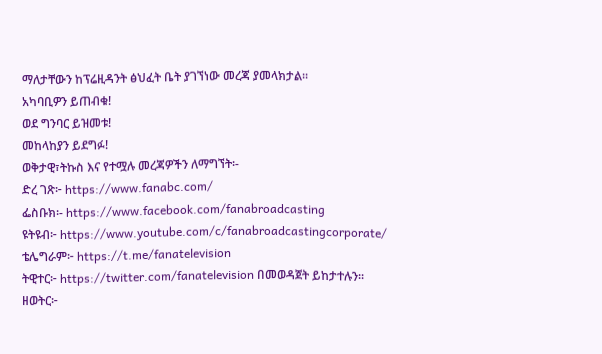ማለታቸውን ከፕሬዚዳንት ፅህፈት ቤት ያገኘነው መረጃ ያመላክታል፡፡
አካባቢዎን ይጠብቁ!
ወደ ግንባር ይዝመቱ!
መከላከያን ይደግፉ!
ወቅታዊ፣ትኩስ እና የተሟሉ መረጃዎችን ለማግኘት፡-
ድረ ገጽ፦ https://www.fanabc.com/
ፌስቡክ፡- https://www.facebook.com/fanabroadcasting
ዩትዩብ፦ https://www.youtube.com/c/fanabroadcastingcorporate/
ቴሌግራም፦ https://t.me/fanatelevision
ትዊተር፦ https://twitter.com/fanatelevision በመወዳጀት ይከታተሉን፡፡
ዘወትር፦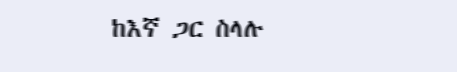ከእኛ ጋር ስላሉ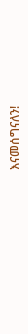እናመሰግናለን!